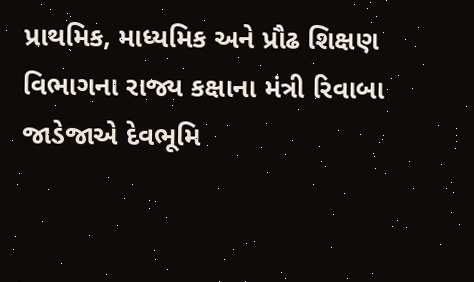પ્રાથમિક, માધ્યમિક અને પ્રૌઢ શિક્ષણ વિભાગના રાજ્ય કક્ષાના મંત્રી રિવાબા જાડેજાએ દેવભૂમિ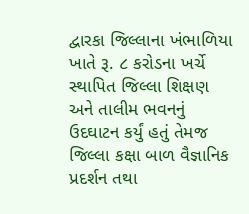દ્વારકા જિલ્લાના ખંભાળિયા ખાતે રૂ. ૮ કરોડના ખર્ચે સ્થાપિત જિલ્લા શિક્ષણ અને તાલીમ ભવનનું ઉદઘાટન કર્યું હતું તેમજ જિલ્લા કક્ષા બાળ વૈજ્ઞાનિક પ્રદર્શન તથા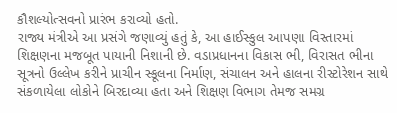કૌશલ્યોત્સવનો પ્રારંભ કરાવ્યો હતો.
રાજ્ય મંત્રીએ આ પ્રસંગે જણાવ્યું હતું કે, આ હાઈસ્કુલ આપણા વિસ્તારમાં શિક્ષણના મજબૂત પાયાની નિશાની છે. વડાપ્રધાનના વિકાસ ભી, વિરાસત ભીના સૂત્રનો ઉલ્લેખ કરીને પ્રાચીન સ્કૂલના નિર્માણ, સંચાલન અને હાલના રીસ્ટોરેશન સાથે સંકળાયેલા લોકોને બિરદાવ્યા હતા અને શિક્ષણ વિભાગ તેમજ સમગ્ર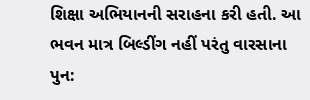શિક્ષા અભિયાનની સરાહના કરી હતી. આ ભવન માત્ર બિલ્ડીંગ નહીં પરંતુ વારસાના પુન: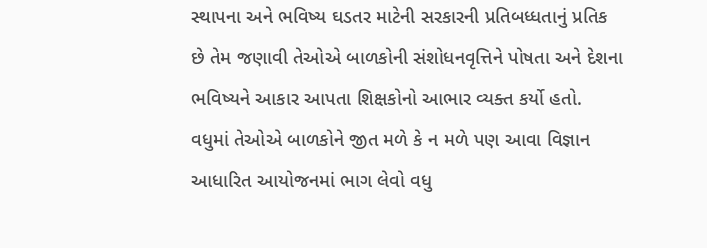સ્થાપના અને ભવિષ્ય ઘડતર માટેની સરકારની પ્રતિબધ્ધતાનું પ્રતિક છે તેમ જણાવી તેઓએ બાળકોની સંશોધનવૃત્તિને પોષતા અને દેશના ભવિષ્યને આકાર આપતા શિક્ષકોનો આભાર વ્યક્ત કર્યો હતો. વધુમાં તેઓએ બાળકોને જીત મળે કે ન મળે પણ આવા વિજ્ઞાન આધારિત આયોજનમાં ભાગ લેવો વધુ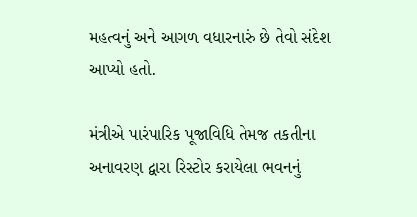મહત્વનું અને આગળ વધારનારું છે તેવો સંદેશ આપ્યો હતો.

મંત્રીએ પારંપારિક પૂજાવિધિ તેમજ તકતીના અનાવરણ દ્વારા રિસ્ટોર કરાયેલા ભવનનું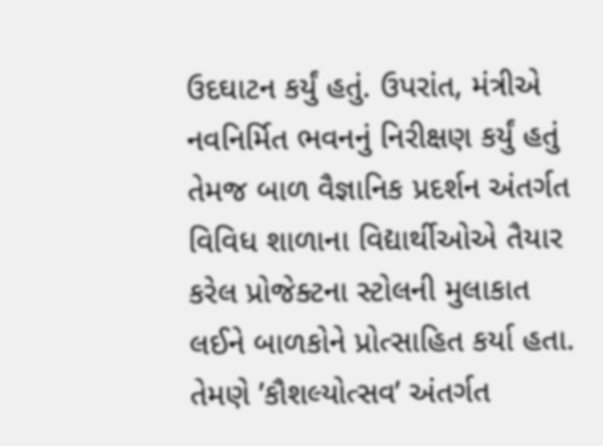ઉદઘાટન કર્યું હતું. ઉપરાંત, મંત્રીએ નવનિર્મિત ભવનનું નિરીક્ષણ કર્યું હતું તેમજ બાળ વૈજ્ઞાનિક પ્રદર્શન અંતર્ગત વિવિધ શાળાના વિદ્યાર્થીઓએ તૈયાર કરેલ પ્રોજેક્ટના સ્ટોલની મુલાકાત લઈને બાળકોને પ્રોત્સાહિત કર્યા હતા. તેમણે ’કૌશલ્યોત્સવ’ અંતર્ગત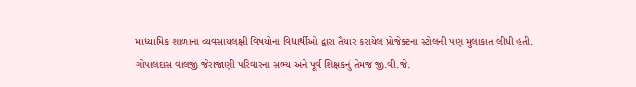માધ્યામિક શાળાના વ્યવસાયલક્ષી વિષયોના વિદ્યાર્થીઓ દ્વારા તૈયાર કરાયેલ પ્રોજેક્ટના સ્ટોલની પણ મુલાકાત લીધી હતી.
ગોપાલદાસ વાલજી જેરાજાણી પરિવારના સભ્ય અને પૂર્વ શિક્ષકનું તેમજ જી.વી.જે.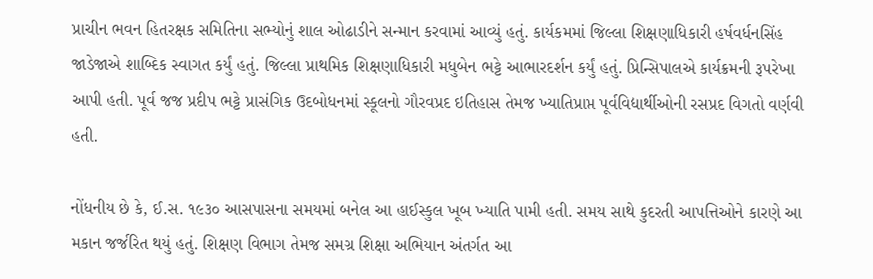પ્રાચીન ભવન હિતરક્ષક સમિતિના સભ્યોનું શાલ ઓઢાડીને સન્માન કરવામાં આવ્યું હતું. કાર્યકમમાં જિલ્લા શિક્ષણાધિકારી હર્ષવર્ધનસિંહ જાડેજાએ શાબ્દિક સ્વાગત કર્યું હતું. જિલ્લા પ્રાથમિક શિક્ષણાધિકારી મધુબેન ભટ્ટે આભારદર્શન કર્યું હતું. પ્રિન્સિપાલએ કાર્યક્રમની રૂપરેખા આપી હતી. પૂર્વ જજ પ્રદીપ ભટ્ટે પ્રાસંગિક ઉદબોધનમાં સ્કૂલનો ગૌરવપ્રદ ઇતિહાસ તેમજ ખ્યાતિપ્રાપ્ત પૂર્વવિદ્યાર્થીઓની રસપ્રદ વિગતો વર્ણવી હતી.

નોંધનીય છે કે, ઈ.સ. ૧૯૩૦ આસપાસના સમયમાં બનેલ આ હાઈસ્કુલ ખૂબ ખ્યાતિ પામી હતી. સમય સાથે કુદરતી આપત્તિઓને કારણે આ મકાન જર્જરિત થયું હતું. શિક્ષણ વિભાગ તેમજ સમગ્ર શિક્ષા અભિયાન અંતર્ગત આ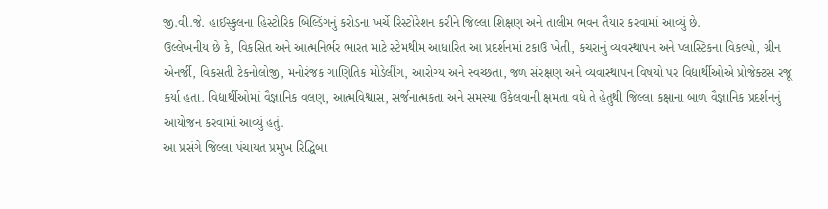જી.વી.જે. હાઈસ્કુલના હિસ્ટોરિક બિલ્ડિંગનું કરોડના ખર્ચે રિસ્ટોરેશન કરીને જિલ્લા શિક્ષણ અને તાલીમ ભવન તૈયાર કરવામાં આવ્યું છે.
ઉલ્લેખનીય છે કે, વિકસિત અને આત્મનિર્ભર ભારત માટે સ્ટેમથીમ આધારિત આ પ્રદર્શનમાં ટકાઉ ખેતી, કચરાનું વ્યવસ્થાપન અને પ્લાસ્ટિકના વિકલ્પો, ગ્રીન એનર્જી, વિકસતી ટેકનોલોજી, મનોરંજક ગાણિતિક મોડેલીંગ, આરોગ્ય અને સ્વચ્છતા, જળ સંરક્ષણ અને વ્યવાસ્થાપન વિષયો પર વિદ્યાર્થીઓએ પ્રોજેક્ટસ રજૂ કર્યા હતા. વિદ્યાર્થીઓમાં વૈજ્ઞાનિક વલણ, આત્મવિશ્વાસ, સર્જનાત્મકતા અને સમસ્યા ઉકેલવાની ક્ષમતા વધે તે હેતુથી જિલ્લા કક્ષાના બાળ વૈજ્ઞાનિક પ્રદર્શનનું આયોજન કરવામાં આવ્યું હતું.
આ પ્રસંગે જિલ્લા પંચાયત પ્રમુખ રિદ્ધિબા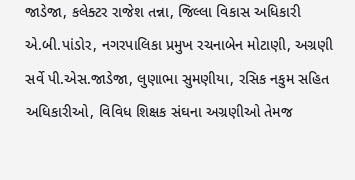જાડેજા, કલેક્ટર રાજેશ તન્ના, જિલ્લા વિકાસ અધિકારી એ.બી.પાંડોર, નગરપાલિકા પ્રમુખ રચનાબેન મોટાણી, અગ્રણી સર્વે પી.એસ.જાડેજા, લુણાભા સુમણીયા, રસિક નકુમ સહિત અધિકારીઓ, વિવિધ શિક્ષક સંઘના અગ્રણીઓ તેમજ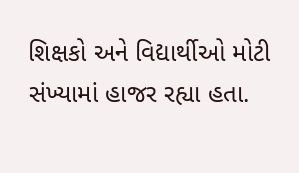શિક્ષકો અને વિદ્યાર્થીઓ મોટી સંખ્યામાં હાજર રહ્યા હતા.